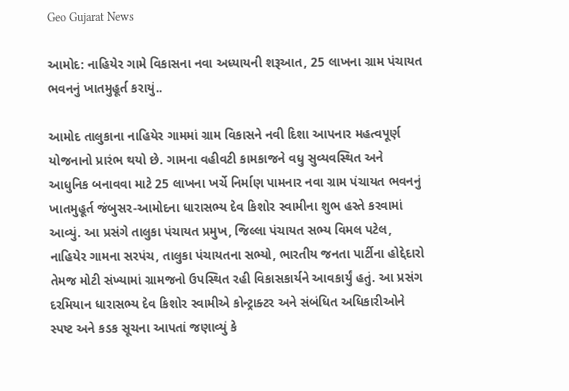Geo Gujarat News

આમોદ: નાહિયેર ગામે વિકાસના નવા અધ્યાયની શરૂઆત, 25 લાખના ગ્રામ પંચાયત ભવનનું ખાતમુહૂર્ત કરાયું..

આમોદ તાલુકાના નાહિયેર ગામમાં ગ્રામ વિકાસને નવી દિશા આપનાર મહત્વપૂર્ણ યોજનાનો પ્રારંભ થયો છે. ગામના વહીવટી કામકાજને વધુ સુવ્યવસ્થિત અને આધુનિક બનાવવા માટે 25 લાખના ખર્ચે નિર્માણ પામનાર નવા ગ્રામ પંચાયત ભવનનું ખાતમુહૂર્ત જંબુસર-આમોદના ધારાસભ્ય દેવ કિશોર સ્વામીના શુભ હસ્તે કરવામાં આવ્યું. આ પ્રસંગે તાલુકા પંચાયત પ્રમુખ, જિલ્લા પંચાયત સભ્ય વિમલ પટેલ, નાહિયેર ગામના સરપંચ, તાલુકા પંચાયતના સભ્યો, ભારતીય જનતા પાર્ટીના હોદ્દેદારો તેમજ મોટી સંખ્યામાં ગ્રામજનો ઉપસ્થિત રહી વિકાસકાર્યને આવકાર્યું હતું. આ પ્રસંગ દરમિયાન ધારાસભ્ય દેવ કિશોર સ્વામીએ કોન્ટ્રાક્ટર અને સંબંધિત અધિકારીઓને સ્પષ્ટ અને કડક સૂચના આપતાં જણાવ્યું કે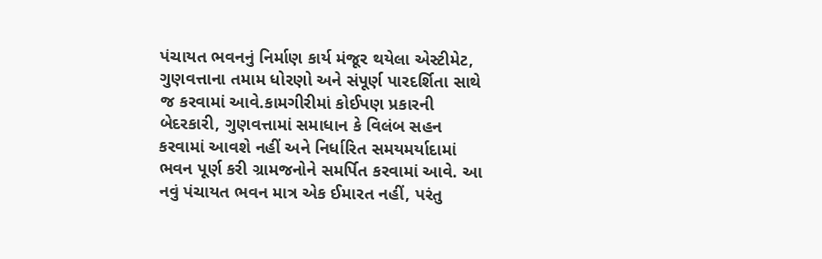પંચાયત ભવનનું નિર્માણ કાર્ય મંજૂર થયેલા એસ્ટીમેટ, ગુણવત્તાના તમામ ધોરણો અને સંપૂર્ણ પારદર્શિતા સાથે જ કરવામાં આવે.કામગીરીમાં કોઈપણ પ્રકારની બેદરકારી, ગુણવત્તામાં સમાધાન કે વિલંબ સહન કરવામાં આવશે નહીં અને નિર્ધારિત સમયમર્યાદામાં ભવન પૂર્ણ કરી ગ્રામજનોને સમર્પિત કરવામાં આવે. આ નવું પંચાયત ભવન માત્ર એક ઈમારત નહીં, પરંતુ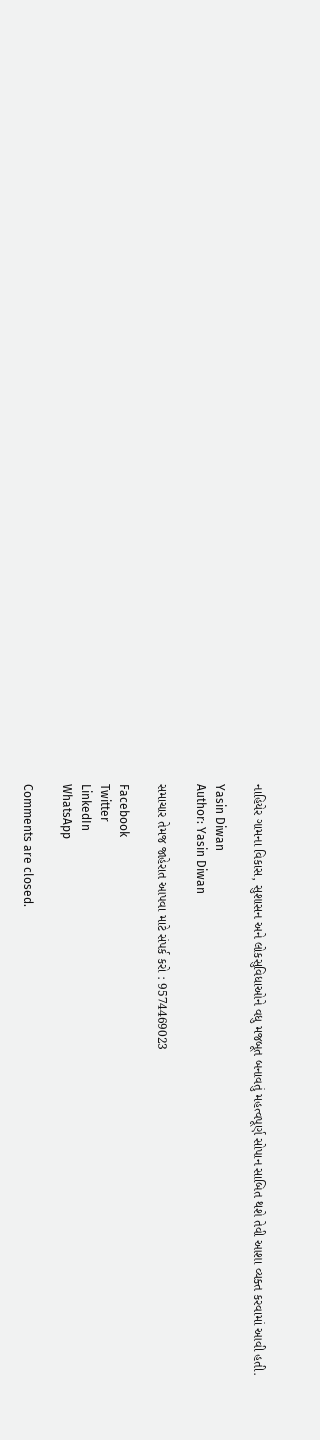નાહિયેર ગામના વિકાસ, સુશાસન અને લોકસુવિધાઓને વધુ મજબૂત બનાવતું મહત્વપૂર્ણ સોપાન સાબિત થશે તેવી આશા વ્યક્ત કરવામાં આવી હતી.

Yasin Diwan
Author: Yasin Diwan

સમાચાર તેમજ જાહેરાત આપવા માટે સંપર્ક કરો : 9574469023

Facebook
Twitter
LinkedIn
WhatsApp

Comments are closed.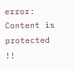error: Content is protected !!